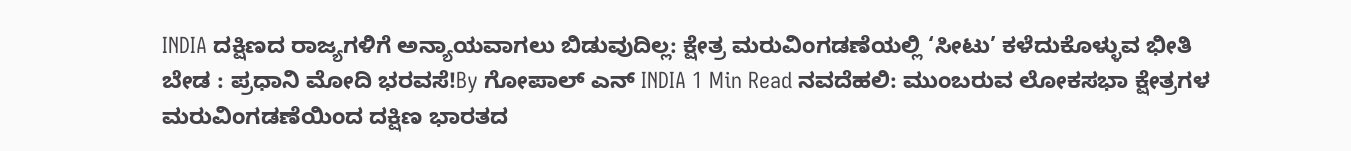INDIA ದಕ್ಷಿಣದ ರಾಜ್ಯಗಳಿಗೆ ಅನ್ಯಾಯವಾಗಲು ಬಿಡುವುದಿಲ್ಲ: ಕ್ಷೇತ್ರ ಮರುವಿಂಗಡಣೆಯಲ್ಲಿ ‘ಸೀಟು’ ಕಳೆದುಕೊಳ್ಳುವ ಭೀತಿ ಬೇಡ : ಪ್ರಧಾನಿ ಮೋದಿ ಭರವಸೆ!By ಗೋಪಾಲ್ ಎನ್ INDIA 1 Min Read ನವದೆಹಲಿ: ಮುಂಬರುವ ಲೋಕಸಭಾ ಕ್ಷೇತ್ರಗಳ ಮರುವಿಂಗಡಣೆಯಿಂದ ದಕ್ಷಿಣ ಭಾರತದ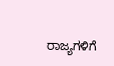ರಾಜ್ಯಗಳಿಗೆ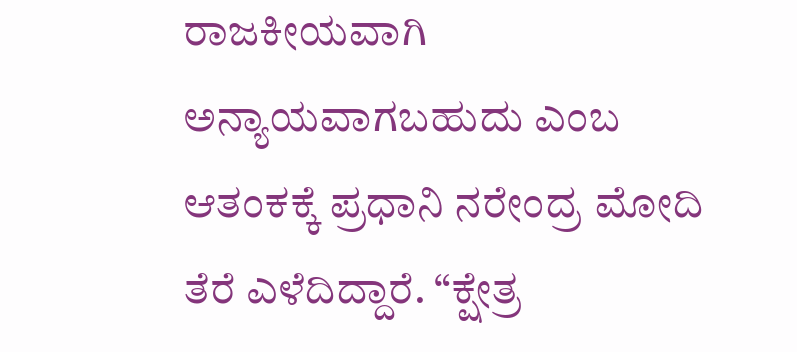ರಾಜಕೀಯವಾಗಿ ಅನ್ಯಾಯವಾಗಬಹುದು ಎಂಬ ಆತಂಕಕ್ಕೆ ಪ್ರಧಾನಿ ನರೇಂದ್ರ ಮೋದಿ ತೆರೆ ಎಳೆದಿದ್ದಾರೆ. “ಕ್ಷೇತ್ರ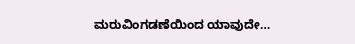ಮರುವಿಂಗಡಣೆಯಿಂದ ಯಾವುದೇ…